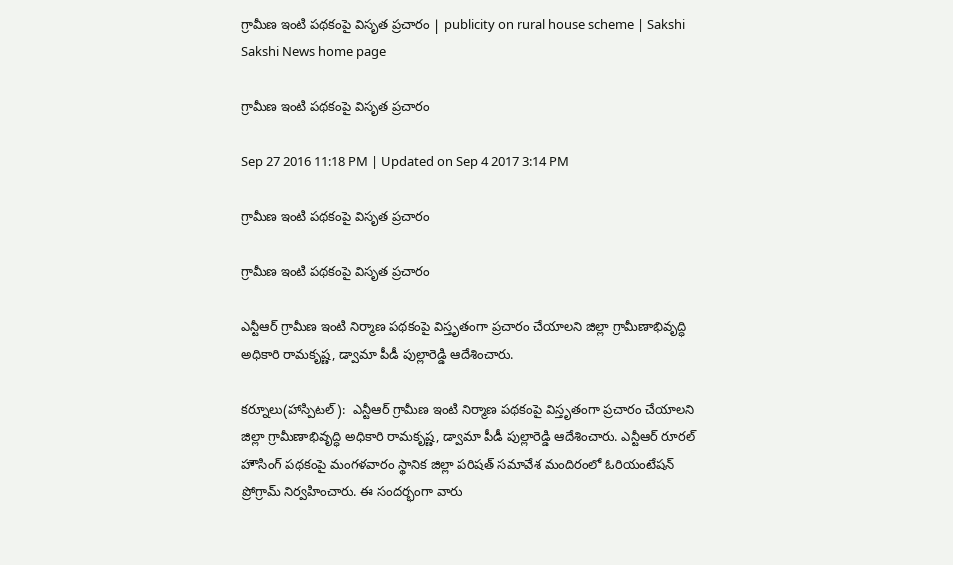గ్రామీణ ఇంటి పథకంపై విసృత ప్రచారం | publicity on rural house scheme | Sakshi
Sakshi News home page

గ్రామీణ ఇంటి పథకంపై విసృత ప్రచారం

Sep 27 2016 11:18 PM | Updated on Sep 4 2017 3:14 PM

గ్రామీణ ఇంటి పథకంపై విసృత ప్రచారం

గ్రామీణ ఇంటి పథకంపై విసృత ప్రచారం

ఎన్టీఆర్‌ గ్రామీణ ఇంటి నిర్మాణ పథకంపై విస్తృతంగా ప్రచారం చేయాలని జిల్లా గ్రామీణాభివృద్ధి అధికారి రామకృష్ణ, డ్వామా పీడీ పుల్లారెడ్డి ఆదేశించారు.

కర్నూలు(హాస్పిటల్‌):  ఎన్టీఆర్‌ గ్రామీణ ఇంటి నిర్మాణ పథకంపై విస్తృతంగా ప్రచారం చేయాలని జిల్లా గ్రామీణాభివృద్ధి అధికారి రామకృష్ణ, డ్వామా పీడీ పుల్లారెడ్డి ఆదేశించారు. ఎన్టీఆర్‌ రూరల్‌ హౌసింగ్‌ పథకంపై మంగళవారం స్థానిక జిల్లా పరిషత్‌ సమావేశ మందిరంలో ఓరియంటేషన్‌ ప్రోగ్రామ్‌ నిర్వహించారు. ఈ సందర్భంగా వారు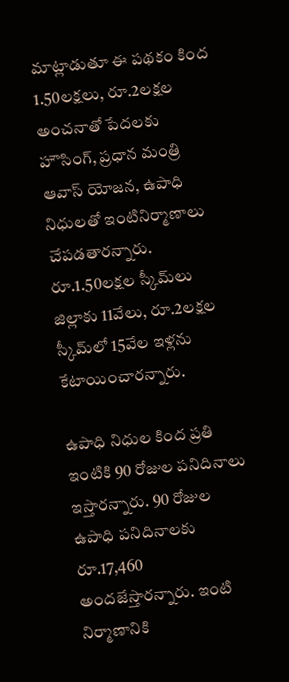మాట్లాడుతూ ఈ పథకం కింద 1.50లక్షలు, రూ.2లక్షల అంచనాతో పేదలకు హౌసింగ్, ప్రధాన మంత్రి ఆవాస్‌ యోజన, ఉపాధి నిధులతో ఇంటినిర్మాణాలు చేపడతారన్నారు. రూ.1.50లక్షల స్కీమ్‌లు జిల్లాకు 11వేలు, రూ.2లక్షల స్కీమ్‌లో 15వేల ఇళ్లను కేటాయించారన్నారు.

ఉపాధి నిధుల కింద ప్రతి ఇంటికి 90 రోజుల పనిదినాలు ఇస్తారన్నారు. 90 రోజుల ఉపాధి పనిదినాలకు రూ.17,460 అందజేస్తారన్నారు. ఇంటి నిర్మాణానికి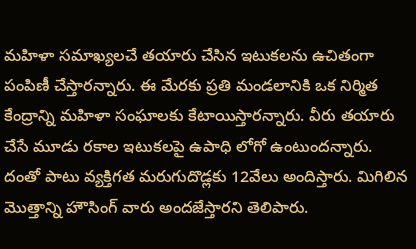మహిళా సమాఖ్యలచే తయారు చేసిన ఇటుకలను ఉచితంగా పంపిణీ చేస్తారన్నారు. ఈ మేరకు ప్రతి మండలానికి ఒక నిర్మిత కేంద్రాన్ని మహిళా సంఘాలకు కేటాయిస్తారన్నారు. వీరు తయారు చేసే మూడు రకాల ఇటుకలపై ఉపాధి లోగో ఉంటుందన్నారు. దంతో పాటు వ్యక్తిగత మరుగుదొడ్లకు 12వేలు అందిస్తారు. మిగిలిన మొత్తాన్ని హౌసింగ్‌ వారు అందజేస్తారని తెలిపారు.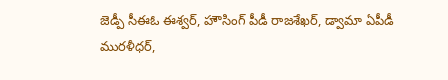జెడ్పీ సీఈఓ ఈశ్వర్, హౌసింగ్‌ పీడీ రాజశేఖర్, డ్వామా ఏపీడీ మురళీధర్,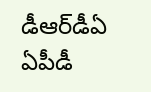డీఆర్‌డీఏ ఏపీడీ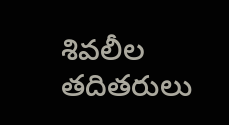శివలీల తదితరులు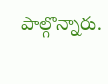పాల్గొన్నారు.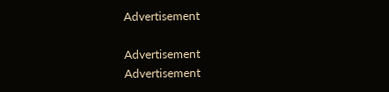Advertisement

Advertisement
Advertisement